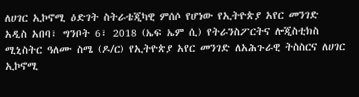ለሀገር ኢኮኖሚ ዕድገት ስትራቴጂካዊ ምሰሶ የሆነው የኢትዮጵያ አየር መንገድ
አዲስ አበባ፣ ግንቦት 6፣ 2018 (ኤፍ ኤም ሲ) የትራንስፖርትና ሎጂስቲክስ ሚኒስትር ዓለሙ ስሜ (ዶ/ር) የኢትዮጵያ አየር መንገድ ለአሕጉራዊ ትስስርና ለሀገር ኢኮኖሚ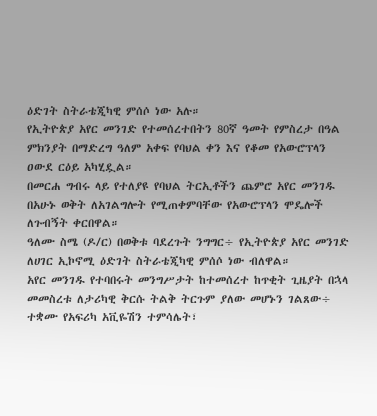ዕድገት ስትራቴጂካዊ ምሰሶ ነው አሉ።
የኢትዮጵያ አየር መንገድ የተመሰረተበትን 80ኛ ዓመት የምስረታ በዓል ምክንያት በማድረግ ዓለም አቀፍ የባህል ቀን እና የቆመ የአውሮፕላን ዐውደ ርዕይ አካሂዷል።
በመርሐ ግብሩ ላይ የተለያዩ የባህል ትርኢቶችን ጨምሮ አየር መንገዱ በአሁኑ ወቅት ለአገልግሎት የሚጠቀምባቸው የአውሮፕላን ሞዴሎች ለጉብኝት ቀርበዋል።
ዓለሙ ስሜ (ዶ/ር) በወቅቱ ባደረጉት ንግግር÷ የኢትዮጵያ አየር መንገድ ለሀገር ኢኮኖሚ ዕድገት ስትራቴጂካዊ ምሰሶ ነው ብለዋል።
አየር መንገዱ የተባበሩት መንግሥታት ከተመሰረተ ከጥቂት ጊዜያት በኋላ መመስረቱ ለታሪካዊ ቅርሱ ትልቅ ትርጉም ያለው መሆኑን ገልጸው÷ ተቋሙ የአፍሪካ አቪዬሽን ተምሳሌት፣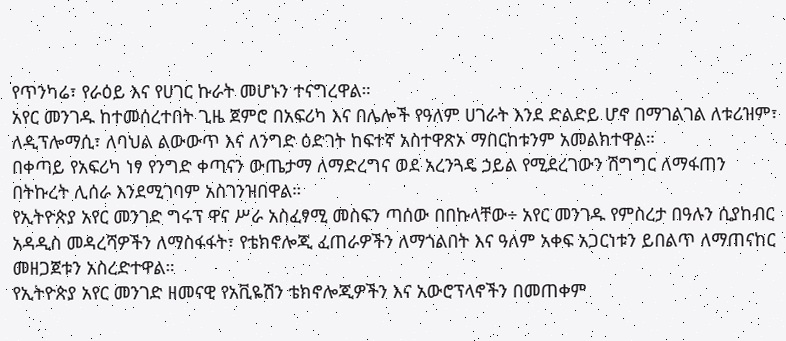የጥንካሬ፣ የራዕይ እና የሀገር ኩራት መሆኑን ተናግረዋል።
አየር መንገዱ ከተመሰረተበት ጊዜ ጀምሮ በአፍሪካ እና በሌሎች የዓለም ሀገራት እንደ ድልድይ ሆኖ በማገልገል ለቱሪዝም፣ ለዲፕሎማሲ፣ ለባህል ልውውጥ እና ለንግድ ዕድገት ከፍተኛ አስተዋጽኦ ማበርከቱንም አመልክተዋል።
በቀጣይ የአፍሪካ ነፃ የንግድ ቀጣናን ውጤታማ ለማድረግና ወደ አረንጓዴ ኃይል የሚደረገውን ሽግግር ለማፋጠን በትኩረት ሊሰራ እንደሚገባም አስገንዝበዋል።
የኢትዮጵያ አየር መንገድ ግሩፕ ዋና ሥራ አስፈፃሚ መስፍን ጣሰው በበኩላቸው÷ አየር መንገዱ የምስረታ በዓሉን ሲያከብር አዳዲስ መዳረሻዎችን ለማስፋፋት፣ የቴክኖሎጂ ፈጠራዎችን ለማጎልበት እና ዓለም አቀፍ አጋርነቱን ይበልጥ ለማጠናከር መዘጋጀቱን አስረድተዋል።
የኢትዮጵያ አየር መንገድ ዘመናዊ የአቪዬሽን ቴክኖሎጂዎችን እና አውሮፕላኖችን በመጠቀም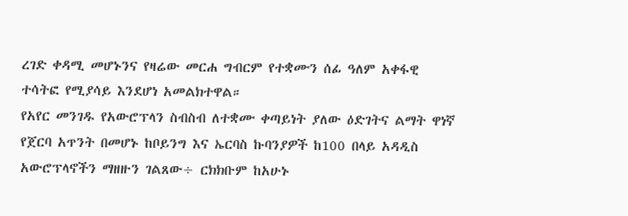ረገድ ቀዳሚ መሆኑንና የዛሬው መርሐ ግብርም የተቋሙን ሰፊ ዓለም አቀፋዊ ተሳትፎ የሚያሳይ እንደሆነ አመልክተዋል።
የአየር መንገዱ የአውሮፕላን ስብስብ ለተቋሙ ቀጣይነት ያለው ዕድገትና ልማት ዋነኛ የጀርባ አጥንት በመሆኑ ከቦይንግ እና ኤርባስ ኩባንያዎች ከ100 በላይ አዳዲስ አውሮፕላኖችን ማዘዙን ገልጸው÷ ርክክቡም ከአሁኑ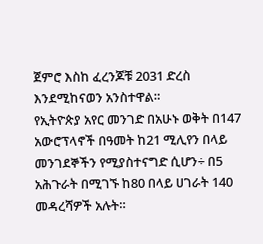ጀምሮ እስከ ፈረንጆቹ 2031 ድረስ እንደሚከናወን አንስተዋል።
የኢትዮጵያ አየር መንገድ በአሁኑ ወቅት በ147 አውሮፕላኖች በዓመት ከ21 ሚሊየን በላይ መንገደኞችን የሚያስተናግድ ሲሆን÷ በ5 አሕጉራት በሚገኙ ከ80 በላይ ሀገራት 140 መዳረሻዎች አሉት።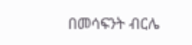በመሳፍንት ብርሌ